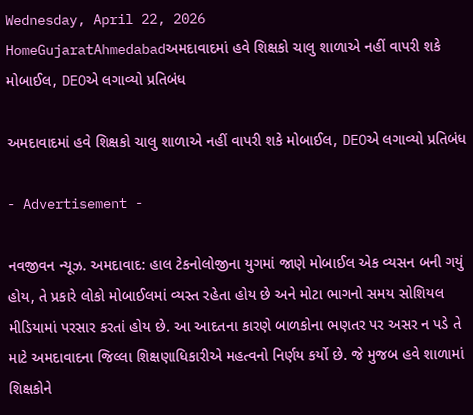Wednesday, April 22, 2026
HomeGujaratAhmedabadઅમદાવાદમાં હવે શિક્ષકો ચાલુ શાળાએ નહીં વાપરી શકે મોબાઈલ, DEOએ લગાવ્યો પ્રતિબંધ

અમદાવાદમાં હવે શિક્ષકો ચાલુ શાળાએ નહીં વાપરી શકે મોબાઈલ, DEOએ લગાવ્યો પ્રતિબંધ

- Advertisement -

નવજીવન ન્યૂઝ. અમદાવાદ: હાલ ટેકનોલોજીના યુગમાં જાણે મોબાઈલ એક વ્યસન બની ગયું હોય, તે પ્રકારે લોકો મોબાઈલમાં વ્યસ્ત રહેતા હોય છે અને મોટા ભાગનો સમય સોશિયલ મીડિયામાં પરસાર કરતાં હોય છે. આ આદતના કારણે બાળકોના ભણતર પર અસર ન પડે તે માટે અમદાવાદના જિલ્લા શિક્ષણાધિકારીએ મહત્વનો નિર્ણય કર્યો છે. જે મુજબ હવે શાળામાં શિક્ષકોને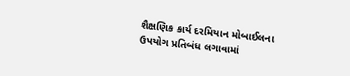શૈક્ષણિક કાર્ય દરમિયાન મોબાઈલના ઉપયોગ પ્રતિબંધ લગાવામાં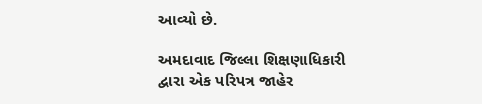આવ્યો છે.

અમદાવાદ જિલ્લા શિક્ષણાધિકારી દ્વારા એક પરિપત્ર જાહેર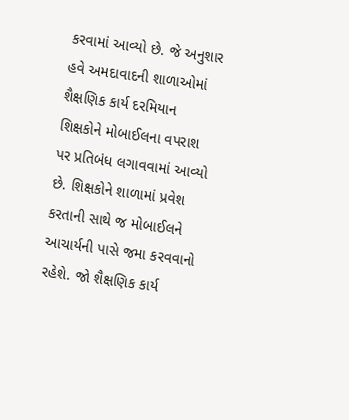કરવામાં આવ્યો છે. જે અનુશાર હવે અમદાવાદની શાળાઓમાં શૈક્ષણિક કાર્ય દરમિયાન શિક્ષકોને મોબાઈલના વપરાશ પર પ્રતિબંધ લગાવવામાં આવ્યો છે. શિક્ષકોને શાળામાં પ્રવેશ કરતાની સાથે જ મોબાઈલને આચાર્યની પાસે જમા કરવવાનો રહેશે. જો શૈક્ષણિક કાર્ય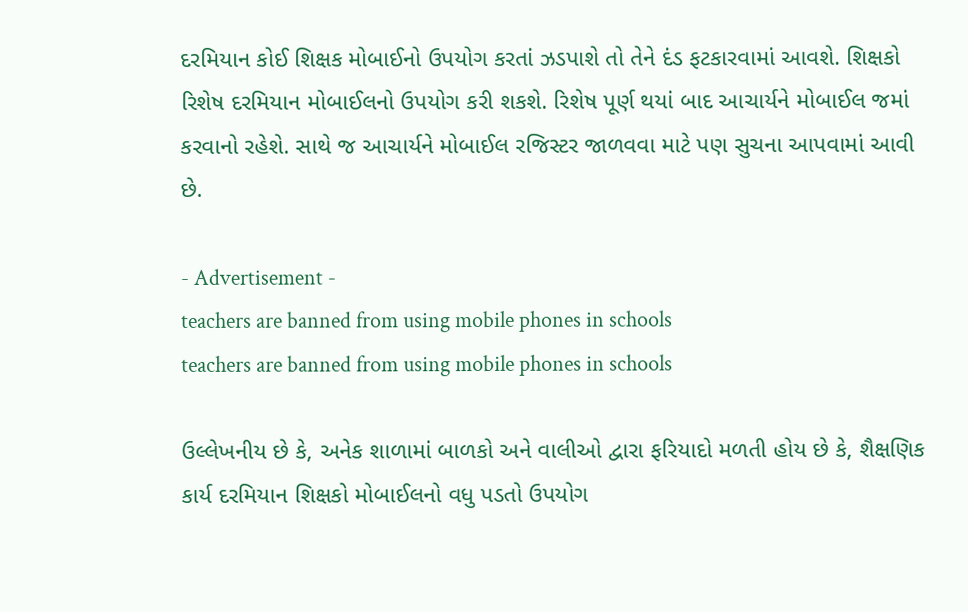દરમિયાન કોઈ શિક્ષક મોબાઈનો ઉપયોગ કરતાં ઝડપાશે તો તેને દંડ ફટકારવામાં આવશે. શિક્ષકો રિશેષ દરમિયાન મોબાઈલનો ઉપયોગ કરી શકશે. રિશેષ પૂર્ણ થયાં બાદ આચાર્યને મોબાઈલ જમાં કરવાનો રહેશે. સાથે જ આચાર્યને મોબાઈલ રજિસ્ટર જાળવવા માટે પણ સુચના આપવામાં આવી છે.

- Advertisement -
teachers are banned from using mobile phones in schools
teachers are banned from using mobile phones in schools

ઉલ્લેખનીય છે કે, અનેક શાળામાં બાળકો અને વાલીઓ દ્વારા ફરિયાદો મળતી હોય છે કે, શૈક્ષણિક કાર્ય દરમિયાન શિક્ષકો મોબાઈલનો વધુ પડતો ઉપયોગ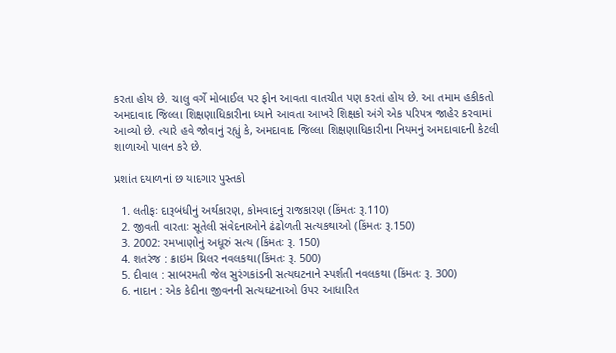કરતા હોય છે. ચાલુ વર્ગે મોબાઈલ પર ફોન આવતા વાતચીત પણ કરતાં હોય છે. આ તમામ હકીકતો અમદાવાદ જિલ્લા શિક્ષણાધિકારીના ધ્યાને આવતા આખરે શિક્ષકો અંગે એક પરિપત્ર જાહેર કરવામાં આવ્યો છે. ત્યારે હવે જોવાનું રહ્યું કે, અમદાવાદ જિલ્લા શિક્ષણાધિકારીના નિયમનું અમદાવાદની કેટલી શાળાઓ પાલન કરે છે.

પ્રશાંત દયાળનાં છ યાદગાર પુસ્તકો

  1. લતીફઃ દારૂબંધીનું અર્થકારણ, કોમવાદનું રાજકારણ (કિંમતઃ રૂ.110)
  2. જીવતી વારતાઃ સૂતેલી સંવેદનાઓને ઢંઢોળતી સત્યકથાઓ (કિંમતઃ રૂ.150)
  3. 2002: રમખાણોનું અધૂરું સત્ય (કિંમતઃ રૂ. 150)
  4. શતરંજ : ક્રાઇમ થ્રિલર નવલકથા(કિંમતઃ રૂ. 500)
  5. દીવાલ : સાબરમતી જેલ સુરંગકાંડની સત્યઘટનાને સ્પર્શતી નવલકથા (કિંમતઃ રૂ. 300)
  6. નાદાન : એક કેદીના જીવનની સત્યઘટનાઓ ઉપર આધારિત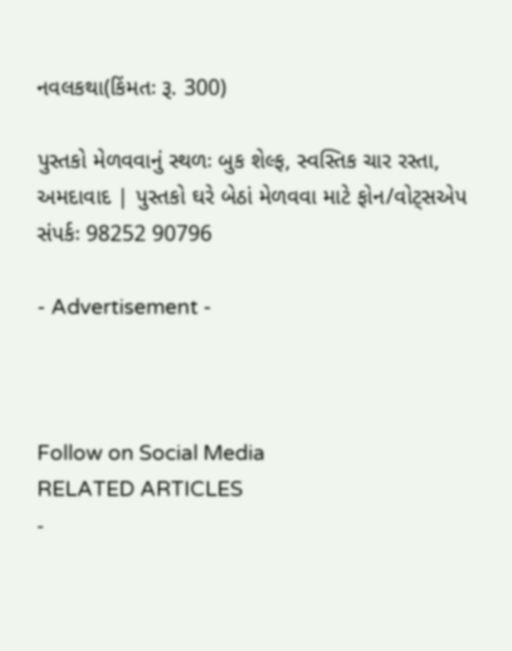નવલકથા(કિંમતઃ રૂ. 300)

પુસ્તકો મેળવવાનું સ્થળઃ બુક શેલ્ફ, સ્વસ્તિક ચાર રસ્તા, અમદાવાદ | પુસ્તકો ઘરે બેઠાં મેળવવા માટે ફોન/વોટ્સએપ સંપર્કઃ 98252 90796

- Advertisement -



Follow on Social Media
RELATED ARTICLES
-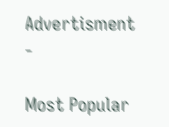Advertisment -

Most Popular